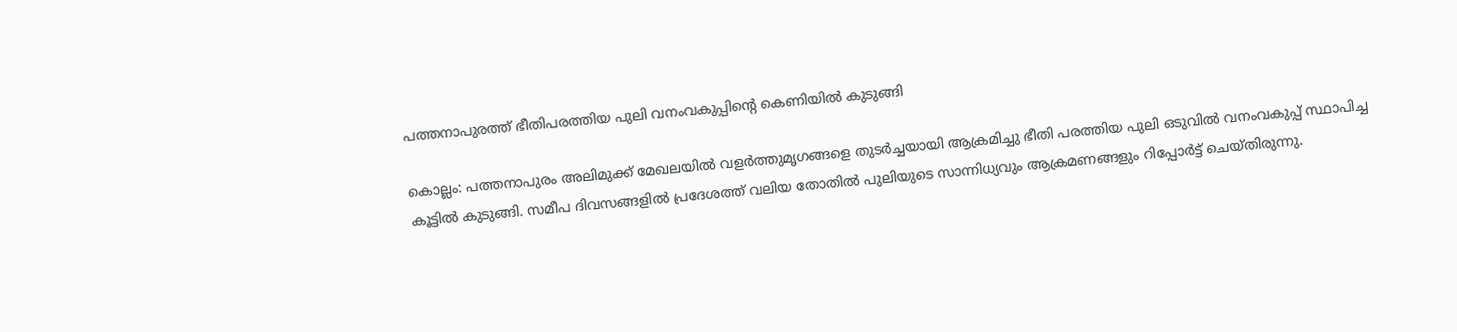പത്തനാപുരത്ത് ഭീതിപരത്തിയ പുലി വനംവകുപ്പിന്‍റെ കെണിയിൽ കുടുങ്ങി

കൊല്ലം: പത്തനാപുരം അലിമുക്ക് മേഖലയിൽ വളർത്തുമൃഗങ്ങളെ തുടർച്ചയായി ആക്രമിച്ചു ഭീതി പരത്തിയ പുലി ഒടുവിൽ വനംവകുപ്പ് സ്ഥാപിച്ച കൂട്ടിൽ കുടുങ്ങി. സമീപ ദിവസങ്ങളിൽ പ്രദേശത്ത് വലിയ തോതിൽ പുലിയുടെ സാന്നിധ്യവും ആക്രമണങ്ങളും റിപ്പോർട്ട് ചെയ്തിരുന്നു.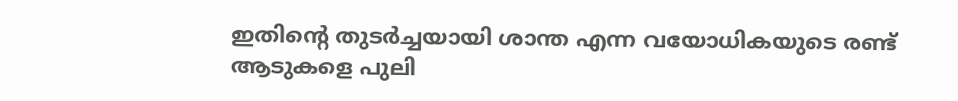ഇതിന്റെ തുടർച്ചയായി ശാന്ത എന്ന വയോധികയുടെ രണ്ട് ആടുകളെ പുലി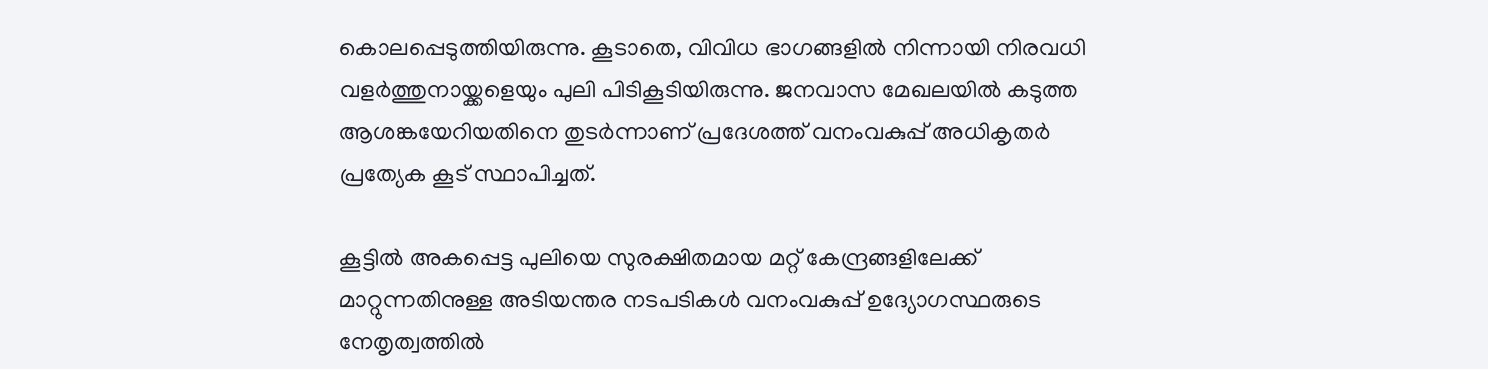കൊലപ്പെടുത്തിയിരുന്നു. കൂടാതെ, വിവിധ ഭാഗങ്ങളിൽ നിന്നായി നിരവധി വളർത്തുനായ്ക്കളെയും പുലി പിടികൂടിയിരുന്നു. ജനവാസ മേഖലയിൽ കടുത്ത ആശങ്കയേറിയതിനെ തുടർന്നാണ് പ്രദേശത്ത് വനംവകുപ്പ് അധികൃതർ പ്രത്യേക കൂട് സ്ഥാപിച്ചത്.

കൂട്ടിൽ അകപ്പെട്ട പുലിയെ സുരക്ഷിതമായ മറ്റ് കേന്ദ്രങ്ങളിലേക്ക് മാറ്റുന്നതിനുള്ള അടിയന്തര നടപടികൾ വനംവകുപ്പ് ഉദ്യോഗസ്ഥരുടെ നേതൃത്വത്തിൽ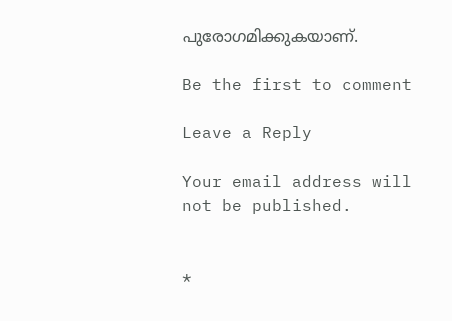പുരോഗമിക്കുകയാണ്.

Be the first to comment

Leave a Reply

Your email address will not be published.


*